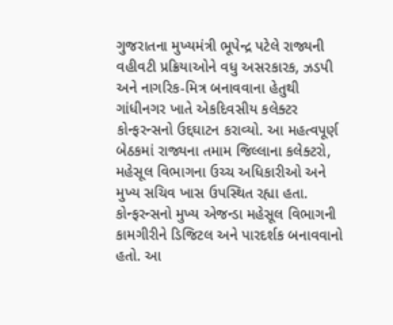ગુજરાતના મુખ્યમંત્રી ભૂપેન્દ્ર પટેલે રાજ્યની વહીવટી પ્રક્રિયાઓને વધુ અસરકારક, ઝડપી અને નાગરિક-મિત્ર બનાવવાના હેતુથી ગાંધીનગર ખાતે એકદિવસીય કલેક્ટર કોન્ફરન્સનો ઉદ્દઘાટન કરાવ્યો. આ મહત્વપૂર્ણ બેઠકમાં રાજ્યના તમામ જિલ્લાના કલેક્ટરો, મહેસૂલ વિભાગના ઉચ્ચ અધિકારીઓ અને મુખ્ય સચિવ ખાસ ઉપસ્થિત રહ્યા હતા. કોન્ફરન્સનો મુખ્ય એજન્ડા મહેસૂલ વિભાગની કામગીરીને ડિજિટલ અને પારદર્શક બનાવવાનો હતો. આ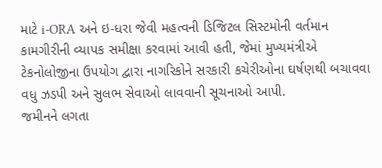માટે i-ORA અને ઇ-ધરા જેવી મહત્વની ડિજિટલ સિસ્ટમોની વર્તમાન કામગીરીની વ્યાપક સમીક્ષા કરવામાં આવી હતી, જેમાં મુખ્યમંત્રીએ ટેકનોલોજીના ઉપયોગ દ્વારા નાગરિકોને સરકારી કચેરીઓના ઘર્ષણથી બચાવવા વધુ ઝડપી અને સુલભ સેવાઓ લાવવાની સૂચનાઓ આપી.
જમીનને લગતા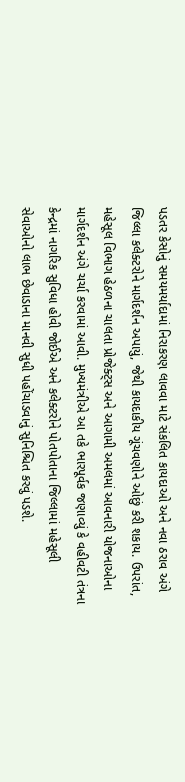પડતર કેસોનું સમયમર્યાદામાં નિરાકરણ લાવવા માટે સંકલિત કાયદાઓ અને નવા ઠરાવ અંગે જિલ્લા કલેક્ટરોને માર્ગદર્શન અપાયું, જેથી કાયદાકીય ગૂંચવણોને ઓછું કરી શકાય. ઉપરાંત, મહેસૂલ વિભાગ હેઠળના ચાલતા પ્રોજેક્ટ્સ અને આગામી અમલમાં આવનારી યોજનાઓના માર્ગદર્શન અંગે ચર્ચા કરવામાં આવી. મુખ્યમંત્રીએ આ તકે ભારપૂર્વક જણાવ્યું કે વહીવટી તંત્રના કેન્દ્રમાં નાગરિક સુવિધા હોવી જોઈએ અને કલેક્ટરોને પોતપોતાના જિલ્લામાં મહેસૂલી સેવાઓનો લાભ છેવાડાના માનવી સુધી પહોંચાડવાનું સુનિશ્ચિત કરવું પડશે.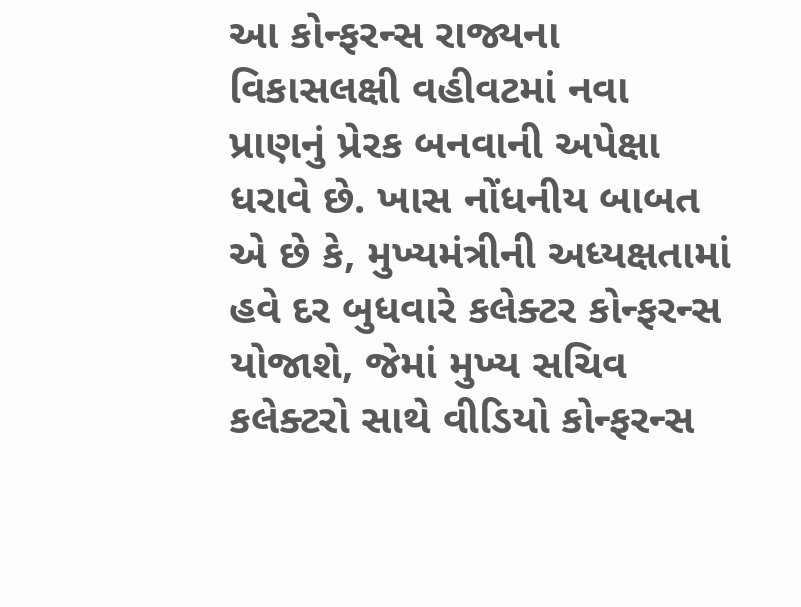આ કોન્ફરન્સ રાજ્યના વિકાસલક્ષી વહીવટમાં નવા પ્રાણનું પ્રેરક બનવાની અપેક્ષા ધરાવે છે. ખાસ નોંધનીય બાબત એ છે કે, મુખ્યમંત્રીની અધ્યક્ષતામાં હવે દર બુધવારે કલેક્ટર કોન્ફરન્સ યોજાશે, જેમાં મુખ્ય સચિવ કલેક્ટરો સાથે વીડિયો કોન્ફરન્સ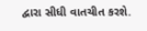દ્વારા સીધી વાતચીત કરશે.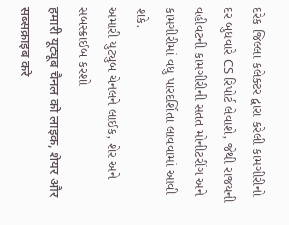દરેક જિલ્લા કલેક્ટર દ્વારા કરેલી કામગીરીનો દર બુધવારે CS રિપોર્ટ લેવાશે, જેથી રાજયની વહીવટની કામગીરીની સતત મોનીટરીંગ અને કામગીરીમાં વધુ પારદર્શિતા લાવવામાં આવી શકે.
અમારી યુટ્યુબ ચેનલને લાઈક, શેર અને સબસ્ક્રાઈબ કરશો
हमारी यूट्यूब चैनल को लाइक, शेयर और सब्सक्राइब करे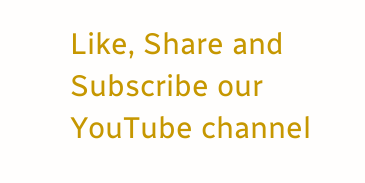Like, Share and Subscribe our YouTube channel